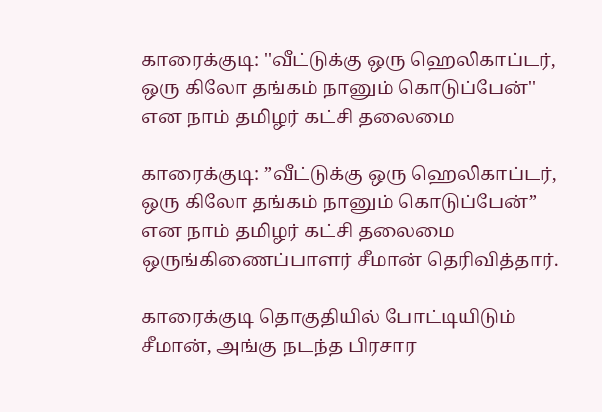காரைக்குடி: ''வீட்டுக்கு ஒரு ஹெலிகாப்டர், ஒரு கிலோ தங்கம் நானும் கொடுப்பேன்'' என நாம் தமிழர் கட்சி தலைமை

காரைக்குடி: ”வீட்டுக்கு ஒரு ஹெலிகாப்டர், ஒரு கிலோ தங்கம் நானும் கொடுப்பேன்” என நாம் தமிழர் கட்சி தலைமை ஒருங்கிணைப்பாளர் சீமான் தெரிவித்தார்.

காரைக்குடி தொகுதியில் போட்டியிடும் சீமான், அங்கு நடந்த பிரசார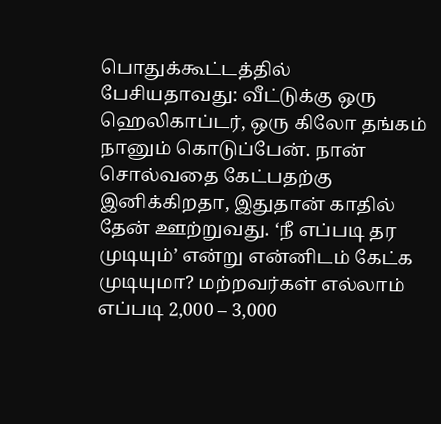பொதுக்கூட்டத்தில் பேசியதாவது: வீட்டுக்கு ஒரு ஹெலிகாப்டர், ஒரு கிலோ தங்கம் நானும் கொடுப்பேன். நான் சொல்வதை கேட்பதற்கு இனிக்கிறதா, இதுதான் காதில் தேன் ஊற்றுவது. ‘நீ எப்படி தர முடியும்’ என்று என்னிடம் கேட்க முடியுமா? மற்றவர்கள் எல்லாம் எப்படி 2,000 – 3,000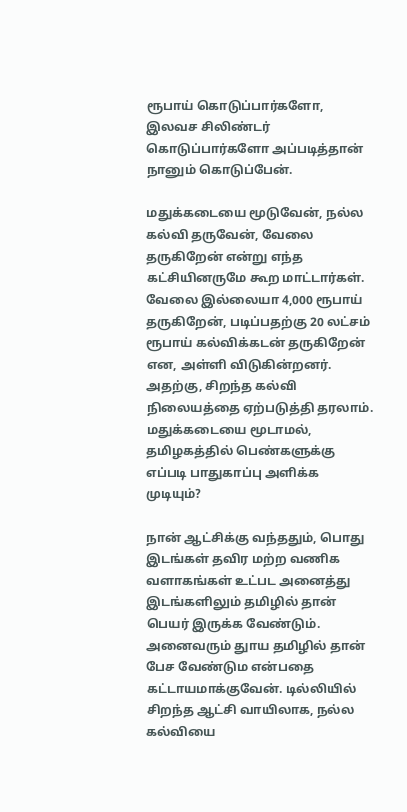ரூபாய் கொடுப்பார்களோ, இலவச சிலிண்டர் கொடுப்பார்களோ அப்படித்தான் நானும் கொடுப்பேன்.

மதுக்கடையை மூடுவேன், நல்ல கல்வி தருவேன், வேலை தருகிறேன் என்று எந்த கட்சியினருமே கூற மாட்டார்கள். வேலை இல்லையா 4,000 ரூபாய் தருகிறேன், படிப்பதற்கு 20 லட்சம் ரூபாய் கல்விக்கடன் தருகிறேன் என, அள்ளி விடுகின்றனர். அதற்கு, சிறந்த கல்வி நிலையத்தை ஏற்படுத்தி தரலாம். மதுக்கடையை மூடாமல், தமிழகத்தில் பெண்களுக்கு எப்படி பாதுகாப்பு அளிக்க முடியும்?

நான் ஆட்சிக்கு வந்ததும், பொது இடங்கள் தவிர மற்ற வணிக வளாகங்கள் உட்பட அனைத்து இடங்களிலும் தமிழில் தான் பெயர் இருக்க வேண்டும். அனைவரும் துாய தமிழில் தான் பேச வேண்டும என்பதை கட்டாயமாக்குவேன். டில்லியில் சிறந்த ஆட்சி வாயிலாக, நல்ல கல்வியை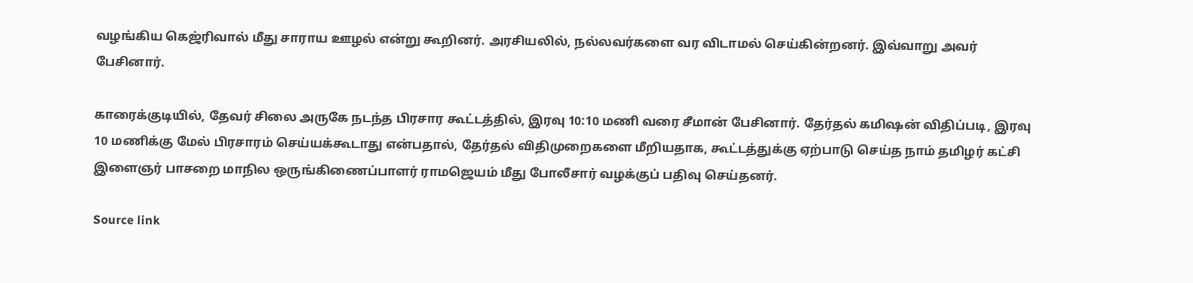வழங்கிய கெஜ்ரிவால் மீது சாராய ஊழல் என்று கூறினர். அரசியலில், நல்லவர்களை வர விடாமல் செய்கின்றனர். இவ்வாறு அவர் பேசினார்.

காரைக்குடியில், தேவர் சிலை அருகே நடந்த பிரசார கூட்டத்தில், இரவு 10:10 மணி வரை சீமான் பேசினார். தேர்தல் கமிஷன் விதிப்படி, இரவு 10 மணிக்கு மேல் பிரசாரம் செய்யக்கூடாது என்பதால், தேர்தல் விதிமுறைகளை மீறியதாக, கூட்டத்துக்கு ஏற்பாடு செய்த நாம் தமிழர் கட்சி இளைஞர் பாசறை மாநில ஒருங்கிணைப்பாளர் ராமஜெயம் மீது போலீசார் வழக்குப் பதிவு செய்தனர்.

Source link